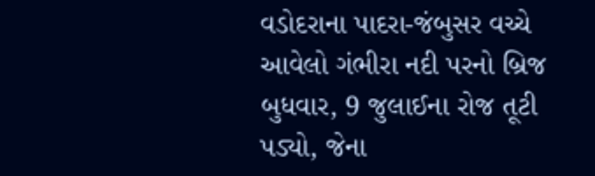વડોદરાના પાદરા-જંબુસર વચ્ચે આવેલો ગંભીરા નદી પરનો બ્રિજ બુધવાર, 9 જુલાઈના રોજ તૂટી પડ્યો, જેના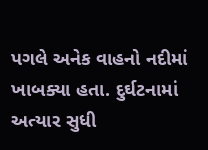પગલે અનેક વાહનો નદીમાં ખાબક્યા હતા. દુર્ઘટનામાં અત્યાર સુધી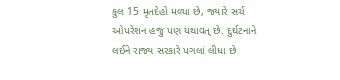કુલ 15 મૃતદેહો મળ્યા છે, જ્યારે સર્ચ ઓપરેશન હજુ પણ યથાવત્ છે. દુર્ઘટનાને લઈને રાજ્ય સરકારે પગલાં લીધા છે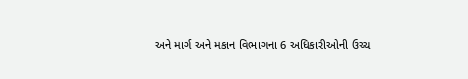અને માર્ગ અને મકાન વિભાગના 6 અધિકારીઓની ઉચ્ચ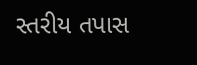સ્તરીય તપાસ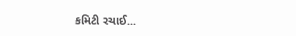કમિટી રચાઈ...